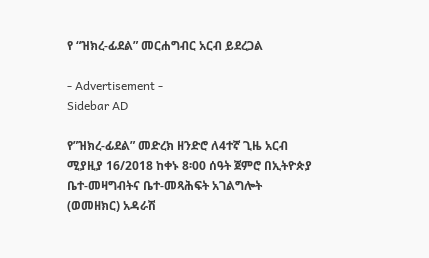የ “ዝክረ-ፊደል” መርሐግብር አርብ ይደረጋል

- Advertisement -
Sidebar AD

የ”ዝክረ-ፊደል” መድረክ ዘንድሮ ለ4ተኛ ጊዜ አርብ ሚያዚያ 16/2018 ከቀኑ 8፡00 ሰዓት ጀምሮ በኢትዮጵያ ቤተ-መዛግብትና ቤተ-መጻሕፍት አገልግሎት (ወመዘክር) አዳራሽ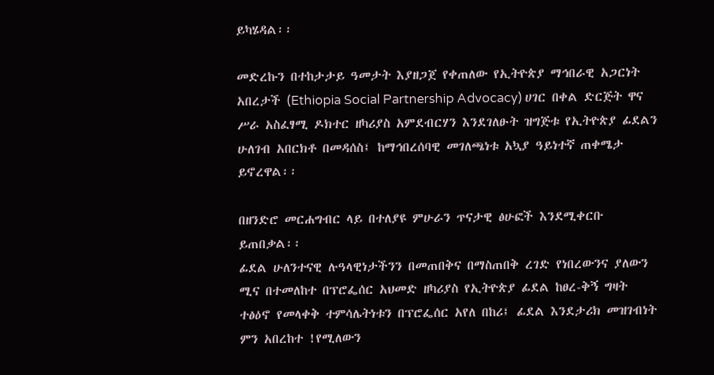ይካሄዳል፡፡

መድረኩን በተከታታይ ዓመታት እያዘጋጀ የቀጠለው የኢትዮጵያ ማኅበራዊ አጋርነት አበረታች (Ethiopia Social Partnership Advocacy) ሀገር በቀል ድርጅት ዋና ሥራ አስፈፃሚ ዶክተር ዘካሪያስ አምደብርሃን እንደገለፁት ዝግጅቱ የኢትዮጵያ ፊደልን ሁለገብ አበርክቶ በመዳሰስ፤ ከማኅበረሰባዊ መገለጫነቱ አኳያ ዓይነተኛ ጠቀሜታ ይኖረዋል፡፡

በዘንድሮ መርሐግብር ላይ በተለያዩ ምሁራን ጥናታዊ ፅሁፎች እንደሚቀርቡ ይጠበቃል፡፡
ፊደል ሁለንተናዊ ሉዓላዊነታችንን በመጠበቅና በማስጠበቅ ረገድ የነበረውንና ያለውን ሚና በተመለከተ በፕሮፌሰር አህመድ ዘካሪያስ የኢትዮጵያ ፊደል ከፀረ-ቅኝ ግዛት ተፅዕኖ የመላቀቅ ተምሳሌትነቱን በፕሮፌሰር አየለ በከሪ፤ ፊደል እንደታሪክ መዝገብነት ምን አበረከተ !የሚለውን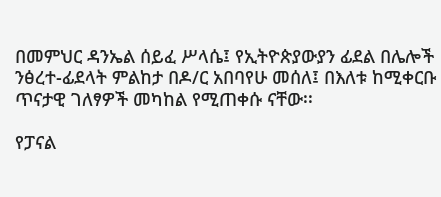በመምህር ዳንኤል ሰይፈ ሥላሴ፤ የኢትዮጵያውያን ፊደል በሌሎች ንፅረተ-ፊደላት ምልከታ በዶ/ር አበባየሁ መሰለ፤ በእለቱ ከሚቀርቡ ጥናታዊ ገለፃዎች መካከል የሚጠቀሱ ናቸው፡፡

የፓናል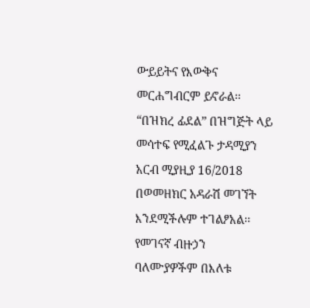ውይይትና የእውቅና መርሐግብርም ይኖራል፡፡ “በዝክረ ፊደል” በዝግጅት ላይ መሳተፍ የሚፈልጉ ታዳሚያን አርብ ሚያዚያ 16/2018 በወመዘክር አዳራሽ መገኘት እንደሚችሉም ተገልፆአል፡፡
የመገናኛ ብዙኃን ባለሙያዎችም በእለቱ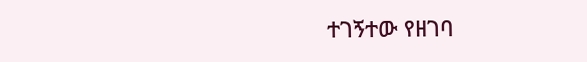ተገኝተው የዘገባ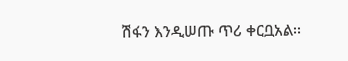ሽፋን እንዲሠጡ ጥሪ ቀርቧአል፡፡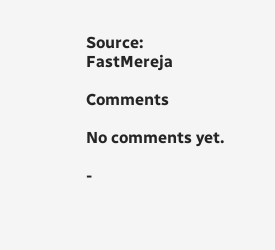Source: FastMereja

Comments

No comments yet.

-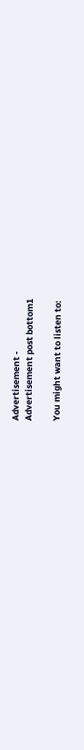Advertisement -
Advertisement post bottom1

You might want to listen to: